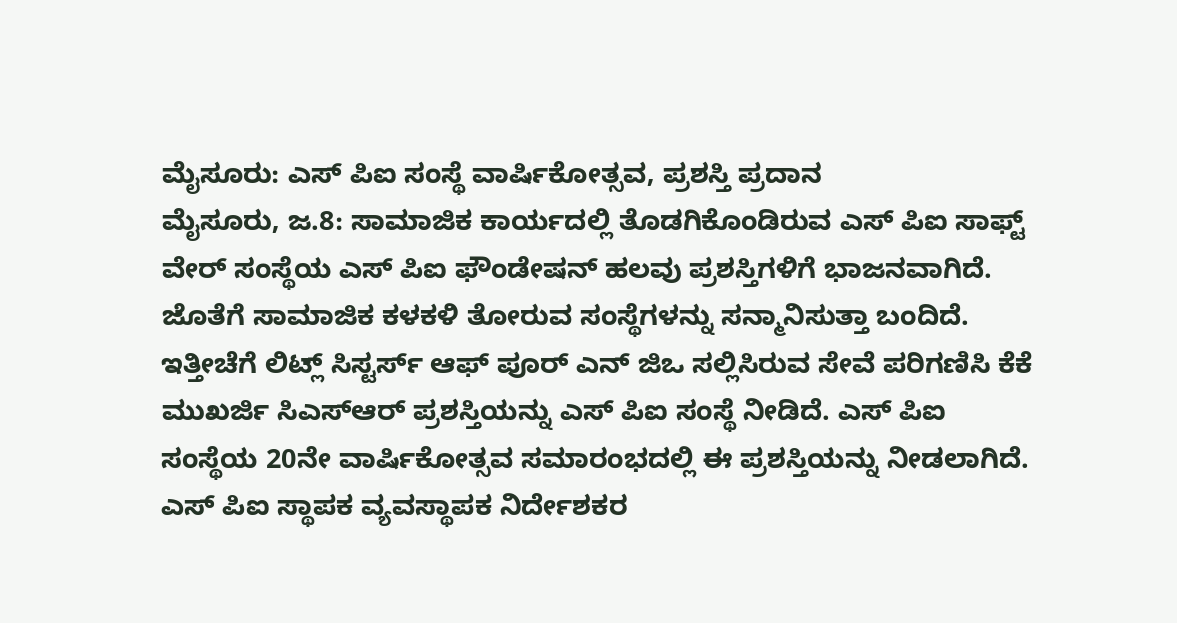ಮೈಸೂರು: ಎಸ್ ಪಿಐ ಸಂಸ್ಥೆ ವಾರ್ಷಿಕೋತ್ಸವ, ಪ್ರಶಸ್ತಿ ಪ್ರದಾನ
ಮೈಸೂರು, ಜ.8: ಸಾಮಾಜಿಕ ಕಾರ್ಯದಲ್ಲಿ ತೊಡಗಿಕೊಂಡಿರುವ ಎಸ್ ಪಿಐ ಸಾಫ್ಟ್ ವೇರ್ ಸಂಸ್ಥೆಯ ಎಸ್ ಪಿಐ ಫೌಂಡೇಷನ್ ಹಲವು ಪ್ರಶಸ್ತಿಗಳಿಗೆ ಭಾಜನವಾಗಿದೆ. ಜೊತೆಗೆ ಸಾಮಾಜಿಕ ಕಳಕಳಿ ತೋರುವ ಸಂಸ್ಥೆಗಳನ್ನು ಸನ್ಮಾನಿಸುತ್ತಾ ಬಂದಿದೆ.
ಇತ್ತೀಚೆಗೆ ಲಿಟ್ಲ್ ಸಿಸ್ಟರ್ಸ್ ಆಫ್ ಪೂರ್ ಎನ್ ಜಿಒ ಸಲ್ಲಿಸಿರುವ ಸೇವೆ ಪರಿಗಣಿಸಿ ಕೆಕೆ ಮುಖರ್ಜಿ ಸಿಎಸ್ಆರ್ ಪ್ರಶಸ್ತಿಯನ್ನು ಎಸ್ ಪಿಐ ಸಂಸ್ಥೆ ನೀಡಿದೆ. ಎಸ್ ಪಿಐ ಸಂಸ್ಥೆಯ 20ನೇ ವಾರ್ಷಿಕೋತ್ಸವ ಸಮಾರಂಭದಲ್ಲಿ ಈ ಪ್ರಶಸ್ತಿಯನ್ನು ನೀಡಲಾಗಿದೆ.
ಎಸ್ ಪಿಐ ಸ್ಥಾಪಕ ವ್ಯವಸ್ಥಾಪಕ ನಿರ್ದೇಶಕರ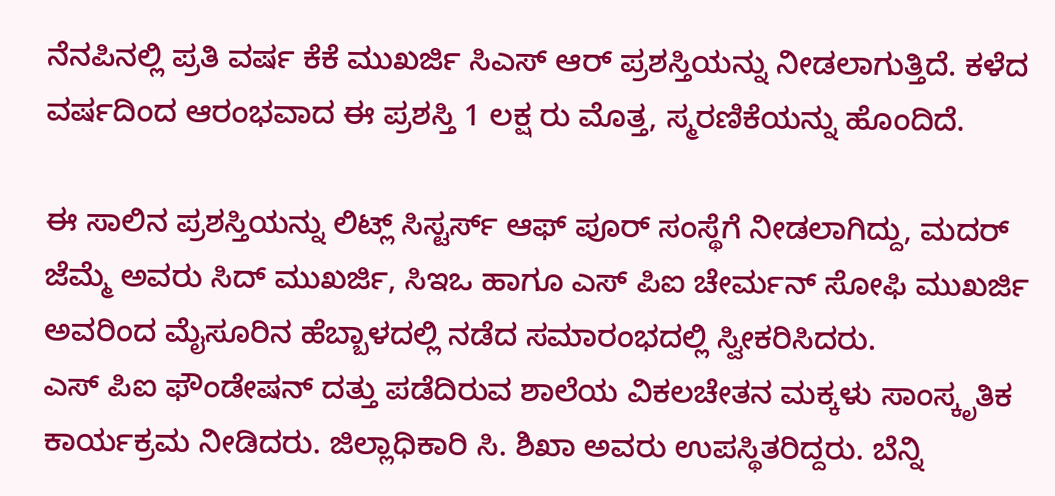ನೆನಪಿನಲ್ಲಿ ಪ್ರತಿ ವರ್ಷ ಕೆಕೆ ಮುಖರ್ಜಿ ಸಿಎಸ್ ಆರ್ ಪ್ರಶಸ್ತಿಯನ್ನು ನೀಡಲಾಗುತ್ತಿದೆ. ಕಳೆದ ವರ್ಷದಿಂದ ಆರಂಭವಾದ ಈ ಪ್ರಶಸ್ತಿ 1 ಲಕ್ಷ ರು ಮೊತ್ತ, ಸ್ಮರಣಿಕೆಯನ್ನು ಹೊಂದಿದೆ.

ಈ ಸಾಲಿನ ಪ್ರಶಸ್ತಿಯನ್ನು ಲಿಟ್ಲ್ ಸಿಸ್ಟರ್ಸ್ ಆಫ್ ಪೂರ್ ಸಂಸ್ಥೆಗೆ ನೀಡಲಾಗಿದ್ದು, ಮದರ್ ಜೆಮ್ಮೆ ಅವರು ಸಿದ್ ಮುಖರ್ಜಿ, ಸಿಇಒ ಹಾಗೂ ಎಸ್ ಪಿಐ ಚೇರ್ಮನ್ ಸೋಫಿ ಮುಖರ್ಜಿ ಅವರಿಂದ ಮೈಸೂರಿನ ಹೆಬ್ಬಾಳದಲ್ಲಿ ನಡೆದ ಸಮಾರಂಭದಲ್ಲಿ ಸ್ವೀಕರಿಸಿದರು.
ಎಸ್ ಪಿಐ ಫೌಂಡೇಷನ್ ದತ್ತು ಪಡೆದಿರುವ ಶಾಲೆಯ ವಿಕಲಚೇತನ ಮಕ್ಕಳು ಸಾಂಸ್ಕೃತಿಕ ಕಾರ್ಯಕ್ರಮ ನೀಡಿದರು. ಜಿಲ್ಲಾಧಿಕಾರಿ ಸಿ. ಶಿಖಾ ಅವರು ಉಪಸ್ಥಿತರಿದ್ದರು. ಬೆನ್ನಿ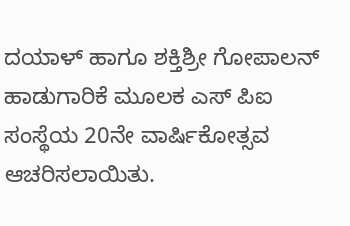ದಯಾಳ್ ಹಾಗೂ ಶಕ್ತಿಶ್ರೀ ಗೋಪಾಲನ್ ಹಾಡುಗಾರಿಕೆ ಮೂಲಕ ಎಸ್ ಪಿಐ ಸಂಸ್ಥೆಯ 20ನೇ ವಾರ್ಷಿಕೋತ್ಸವ ಆಚರಿಸಲಾಯಿತು.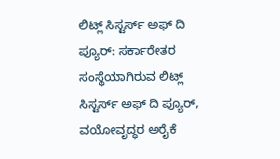ಲಿಟ್ಲ್ ಸಿಸ್ಟರ್ಸ್ ಅಫ್ ದಿ ಪ್ಯೂರ್: ಸರ್ಕಾರೇತರ ಸಂಸ್ಥೆಯಾಗಿರುವ ಲಿಟ್ಲ್ ಸಿಸ್ಟರ್ಸ್ ಅಫ್ ದಿ ಪ್ಯೂರ್, ವಯೋವೃದ್ಧರ ಅರೈಕೆ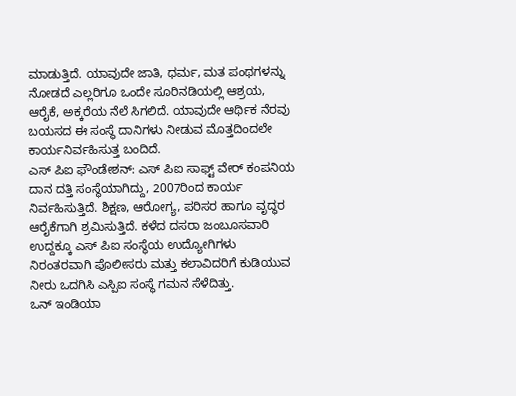ಮಾಡುತ್ತಿದೆ. ಯಾವುದೇ ಜಾತಿ, ಧರ್ಮ, ಮತ ಪಂಥಗಳನ್ನು ನೋಡದೆ ಎಲ್ಲರಿಗೂ ಒಂದೇ ಸೂರಿನಡಿಯಲ್ಲಿ ಆಶ್ರಯ, ಆರೈಕೆ, ಅಕ್ಕರೆಯ ನೆಲೆ ಸಿಗಲಿದೆ. ಯಾವುದೇ ಆರ್ಥಿಕ ನೆರವು ಬಯಸದ ಈ ಸಂಸ್ಥೆ ದಾನಿಗಳು ನೀಡುವ ಮೊತ್ತದಿಂದಲೇ ಕಾರ್ಯನಿರ್ವಹಿಸುತ್ತ ಬಂದಿದೆ.
ಎಸ್ ಪಿಐ ಫೌಂಡೇಶನ್: ಎಸ್ ಪಿಐ ಸಾಫ್ಟ್ ವೇರ್ ಕಂಪನಿಯ ದಾನ ದತ್ತಿ ಸಂಸ್ಥೆಯಾಗಿದ್ದು, 2007ರಿಂದ ಕಾರ್ಯ ನಿರ್ವಹಿಸುತ್ತಿದೆ. ಶಿಕ್ಷಣ, ಆರೋಗ್ಯ, ಪರಿಸರ ಹಾಗೂ ವೃದ್ಧರ ಆರೈಕೆಗಾಗಿ ಶ್ರಮಿಸುತ್ತಿದೆ. ಕಳೆದ ದಸರಾ ಜಂಬೂಸವಾರಿ ಉದ್ದಕ್ಕೂ ಎಸ್ ಪಿಐ ಸಂಸ್ಥೆಯ ಉದ್ಯೋಗಿಗಳು ನಿರಂತರವಾಗಿ ಪೊಲೀಸರು ಮತ್ತು ಕಲಾವಿದರಿಗೆ ಕುಡಿಯುವ ನೀರು ಒದಗಿಸಿ ಎಸ್ಪಿಐ ಸಂಸ್ಥೆ ಗಮನ ಸೆಳೆದಿತ್ತು.
ಒನ್ ಇಂಡಿಯಾ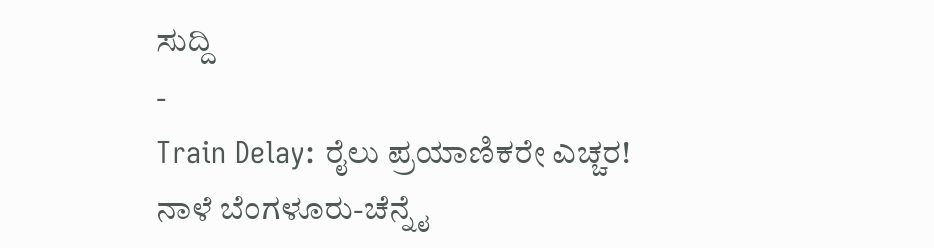ಸುದ್ದಿ
-
Train Delay: ರೈಲು ಪ್ರಯಾಣಿಕರೇ ಎಚ್ಚರ! ನಾಳೆ ಬೆಂಗಳೂರು-ಚೆನ್ನೈ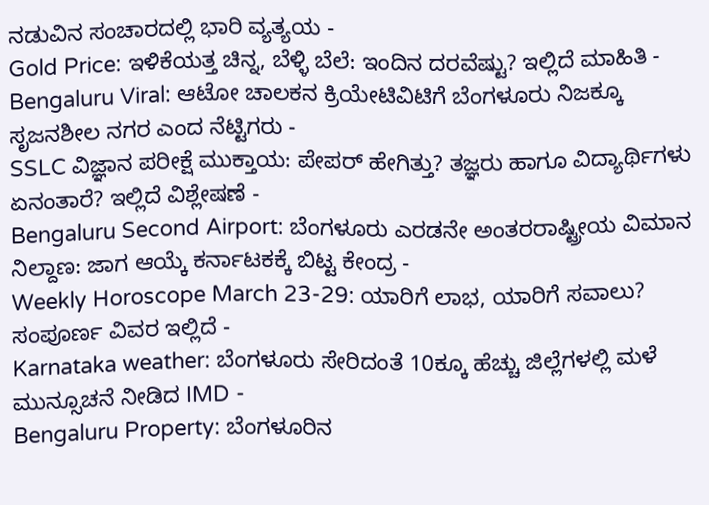ನಡುವಿನ ಸಂಚಾರದಲ್ಲಿ ಭಾರಿ ವ್ಯತ್ಯಯ -
Gold Price: ಇಳಿಕೆಯತ್ತ ಚಿನ್ನ, ಬೆಳ್ಳಿ ಬೆಲೆ: ಇಂದಿನ ದರವೆಷ್ಟು? ಇಲ್ಲಿದೆ ಮಾಹಿತಿ -
Bengaluru Viral: ಆಟೋ ಚಾಲಕನ ಕ್ರಿಯೇಟಿವಿಟಿಗೆ ಬೆಂಗಳೂರು ನಿಜಕ್ಕೂ ಸೃಜನಶೀಲ ನಗರ ಎಂದ ನೆಟ್ಟಿಗರು -
SSLC ವಿಜ್ಞಾನ ಪರೀಕ್ಷೆ ಮುಕ್ತಾಯ: ಪೇಪರ್ ಹೇಗಿತ್ತು? ತಜ್ಞರು ಹಾಗೂ ವಿದ್ಯಾರ್ಥಿಗಳು ಏನಂತಾರೆ? ಇಲ್ಲಿದೆ ವಿಶ್ಲೇಷಣೆ -
Bengaluru Second Airport: ಬೆಂಗಳೂರು ಎರಡನೇ ಅಂತರರಾಷ್ಟ್ರೀಯ ವಿಮಾನ ನಿಲ್ದಾಣ: ಜಾಗ ಆಯ್ಕೆ ಕರ್ನಾಟಕಕ್ಕೆ ಬಿಟ್ಟ ಕೇಂದ್ರ -
Weekly Horoscope March 23-29: ಯಾರಿಗೆ ಲಾಭ, ಯಾರಿಗೆ ಸವಾಲು? ಸಂಪೂರ್ಣ ವಿವರ ಇಲ್ಲಿದೆ -
Karnataka weather: ಬೆಂಗಳೂರು ಸೇರಿದಂತೆ 10ಕ್ಕೂ ಹೆಚ್ಚು ಜಿಲ್ಲೆಗಳಲ್ಲಿ ಮಳೆ ಮುನ್ಸೂಚನೆ ನೀಡಿದ IMD -
Bengaluru Property: ಬೆಂಗಳೂರಿನ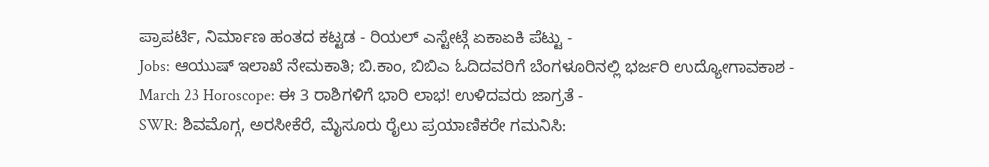ಪ್ರಾಪರ್ಟಿ, ನಿರ್ಮಾಣ ಹಂತದ ಕಟ್ಟಡ - ರಿಯಲ್ ಎಸ್ಟೇಟ್ಗೆ ಏಕಾಏಕಿ ಪೆಟ್ಟು -
Jobs: ಆಯುಷ್ ಇಲಾಖೆ ನೇಮಕಾತಿ; ಬಿ.ಕಾಂ, ಬಿಬಿಎ ಓದಿದವರಿಗೆ ಬೆಂಗಳೂರಿನಲ್ಲಿ ಭರ್ಜರಿ ಉದ್ಯೋಗಾವಕಾಶ -
March 23 Horoscope: ಈ 3 ರಾಶಿಗಳಿಗೆ ಭಾರಿ ಲಾಭ! ಉಳಿದವರು ಜಾಗ್ರತೆ -
SWR: ಶಿವಮೊಗ್ಗ, ಅರಸೀಕೆರೆ, ಮೈಸೂರು ರೈಲು ಪ್ರಯಾಣಿಕರೇ ಗಮನಿಸಿ: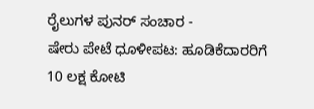ರೈಲುಗಳ ಪುನರ್ ಸಂಚಾರ -
ಷೇರು ಪೇಟೆ ಧೂಳೀಪಟ: ಹೂಡಿಕೆದಾರರಿಗೆ 10 ಲಕ್ಷ ಕೋಟಿ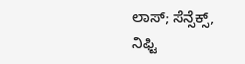ಲಾಸ್; ಸೆನ್ಸೆಕ್ಸ್, ನಿಫ್ಟಿ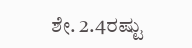ಶೇ. 2.4ರಷ್ಟು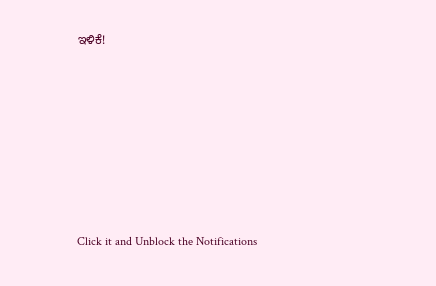ಇಳಿಕೆ!











Click it and Unblock the Notifications